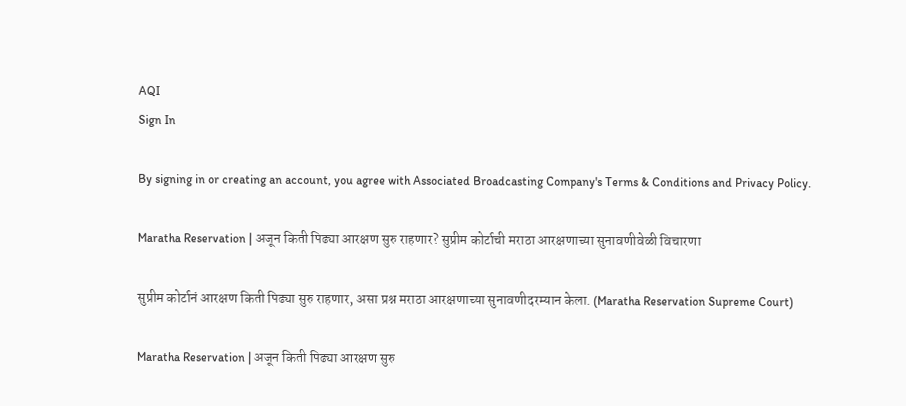AQI
Sign In

By signing in or creating an account, you agree with Associated Broadcasting Company's Terms & Conditions and Privacy Policy.

Maratha Reservation | अजून किती पिढ्या आरक्षण सुरु राहणार? सुप्रीम कोर्टाची मराठा आरक्षणाच्या सुनावणीवेळी विचारणा

सुप्रीम कोर्टानं आरक्षण किती पिढ्या सुरु राहणार, असा प्रश्न मराठा आरक्षणाच्या सुनावणीदरम्यान केला. (Maratha Reservation Supreme Court)

Maratha Reservation | अजून किती पिढ्या आरक्षण सुरु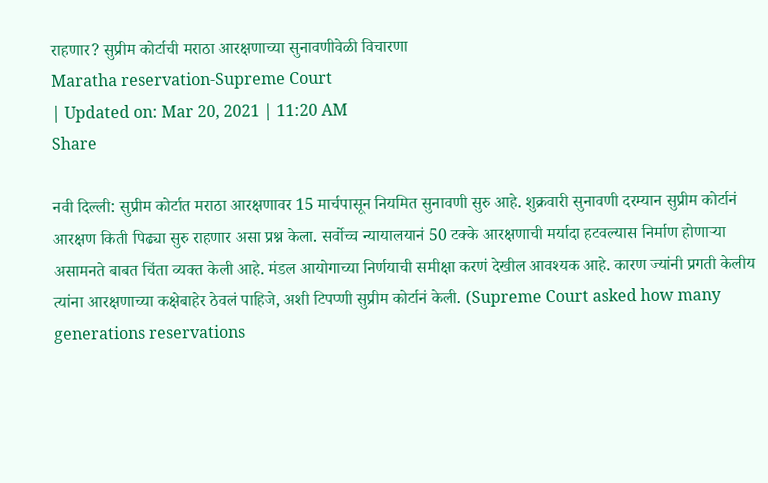राहणार? सुप्रीम कोर्टाची मराठा आरक्षणाच्या सुनावणीवेळी विचारणा
Maratha reservation-Supreme Court
| Updated on: Mar 20, 2021 | 11:20 AM
Share

नवी दिल्ली: सुप्रीम कोर्टात मराठा आरक्षणावर 15 मार्चपासून नियमित सुनावणी सुरु आहे. शुक्रवारी सुनावणी दरम्यान सुप्रीम कोर्टानं आरक्षण किती पिढ्या सुरु राहणार असा प्रश्न केला. सर्वोच्च न्यायालयानं 50 टक्के आरक्षणाची मर्यादा हटवल्यास निर्माण होणाऱ्या असामनते बाबत चिंता व्यक्त केली आहे. मंडल आयोगाच्या निर्णयाची समीक्षा करणं देखील आवश्यक आहे. कारण ज्यांनी प्रगती केलीय त्यांना आरक्षणाच्या कक्षेबाहेर ठेवलं पाहिजे, अशी टिपप्णी सुप्रीम कोर्टानं केली. (Supreme Court asked how many generations reservations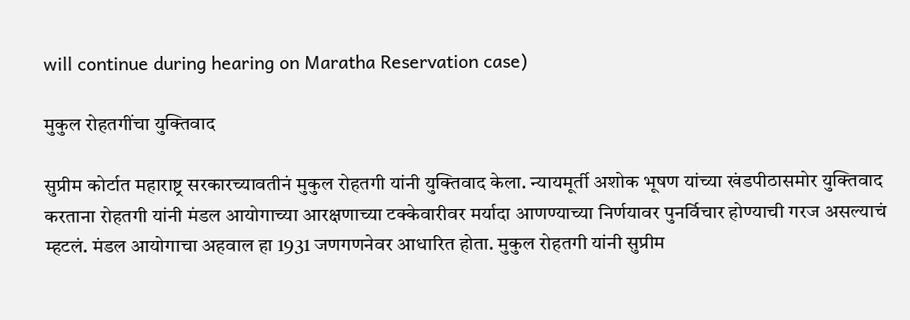will continue during hearing on Maratha Reservation case)

मुकुल रोहतगींचा युक्तिवाद

सुप्रीम कोर्टात महाराष्ट्र सरकारच्यावतीनं मुकुल रोहतगी यांनी युक्तिवाद केला. न्यायमूर्ती अशोक भूषण यांच्या खंडपीठासमोर युक्तिवाद करताना रोहतगी यांनी मंडल आयोगाच्या आरक्षणाच्या टक्केवारीवर मर्यादा आणण्याच्या निर्णयावर पुनर्विचार होण्याची गरज असल्याचं म्हटलं. मंडल आयोगाचा अहवाल हा 1931 जणगणनेवर आधारित होता. मुकुल रोहतगी यांनी सुप्रीम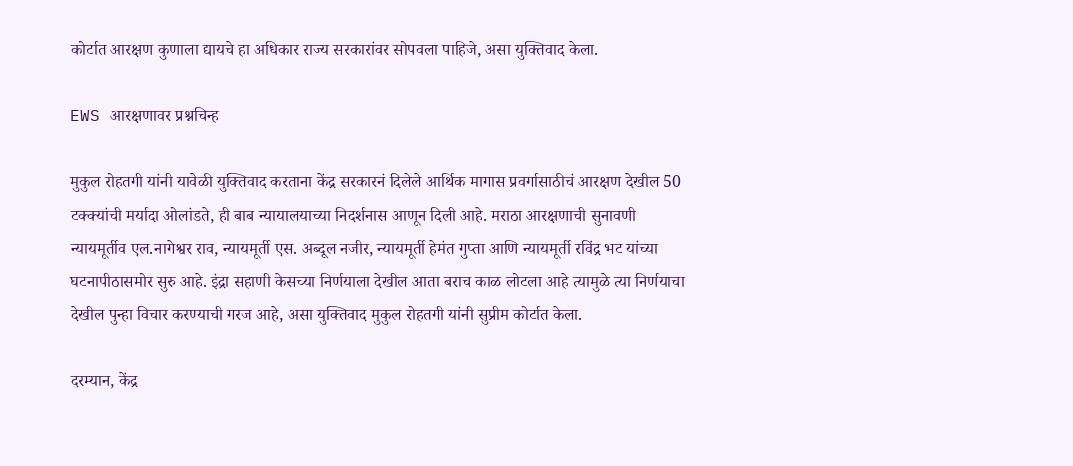कोर्टात आरक्षण कुणाला द्यायचे हा अधिकार राज्य सरकारांवर सोपवला पाहिजे, असा युक्तिवाद केला.

EWS आरक्षणावर प्रश्नचिन्ह

मुकुल रोहतगी यांनी यावेळी युक्तिवाद करताना केंद्र सरकारनं दिलेले आर्थिक मागास प्रवर्गासाठीचं आरक्षण देखील 50 टक्क्यांची मर्यादा ओलांडते, ही बाब न्यायालयाच्या निदर्शनास आणून दिली आहे. मराठा आरक्षणाची सुनावणी न्यायमूर्तीव एल.नागेश्वर राव, न्यायमूर्ती एस. अब्दूल नजीर, न्यायमूर्ती हेमंत गुप्ता आणि न्यायमूर्ती रविंद्र भट यांच्या घटनापीठासमोर सुरु आहे. इंद्रा सहाणी केसच्या निर्णयाला देखील आता बराच काळ लोटला आहे त्यामुळे त्या निर्णयाचा देखील पुन्हा विचार करण्याची गरज आहे, असा युक्तिवाद मुकुल रोहतगी यांनी सुप्रीम कोर्टात केला.

दरम्यान, केंद्र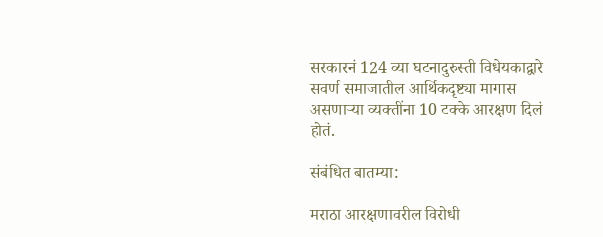सरकारनं 124 व्या घटनादुरुस्ती विधेयकाद्वारे सवर्ण समाजातील आर्थिकदृष्ट्या मागास असणाऱ्या व्यक्तींना 10 टक्के आरक्षण दिलं होतं.

संबंधित बातम्या:

मराठा आरक्षणावरील विरोधी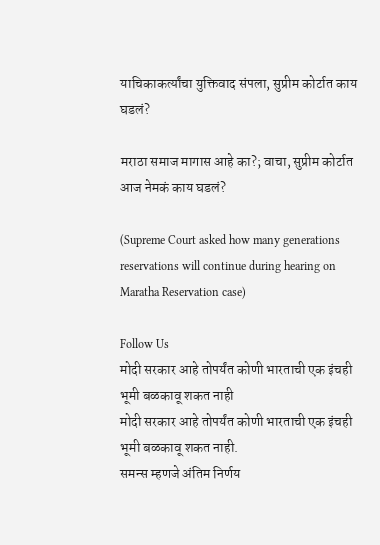याचिकाकर्त्यांचा युक्तिवाद संपला, सुप्रीम कोर्टात काय घडलं?

मराठा समाज मागास आहे का?; वाचा, सुप्रीम कोर्टात आज नेमकं काय घडलं?

(Supreme Court asked how many generations reservations will continue during hearing on Maratha Reservation case)

Follow Us
मोदी सरकार आहे तोपर्यंत कोणी भारताची एक इंचही भूमी बळकावू शकत नाही
मोदी सरकार आहे तोपर्यंत कोणी भारताची एक इंचही भूमी बळकावू शकत नाही.
समन्स म्हणजे अंतिम निर्णय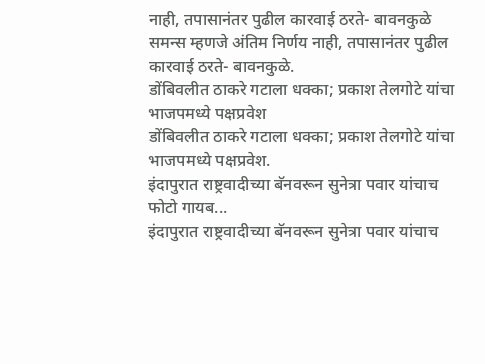नाही, तपासानंतर पुढील कारवाई ठरते- बावनकुळे
समन्स म्हणजे अंतिम निर्णय नाही, तपासानंतर पुढील कारवाई ठरते- बावनकुळे.
डोंबिवलीत ठाकरे गटाला धक्का; प्रकाश तेलगोटे यांचा भाजपमध्ये पक्षप्रवेश
डोंबिवलीत ठाकरे गटाला धक्का; प्रकाश तेलगोटे यांचा भाजपमध्ये पक्षप्रवेश.
इंदापुरात राष्ट्रवादीच्या बॅनवरून सुनेत्रा पवार यांचाच फोटो गायब...
इंदापुरात राष्ट्रवादीच्या बॅनवरून सुनेत्रा पवार यांचाच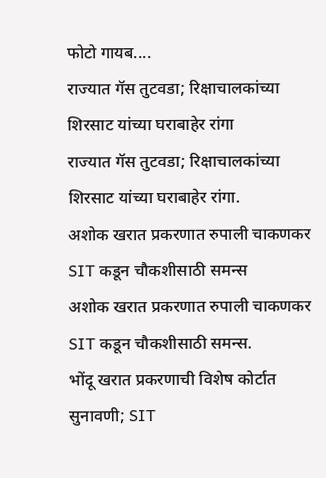फोटो गायब....
राज्यात गॅस तुटवडा; रिक्षाचालकांच्या शिरसाट यांच्या घराबाहेर रांगा
राज्यात गॅस तुटवडा; रिक्षाचालकांच्या शिरसाट यांच्या घराबाहेर रांगा.
अशोक खरात प्रकरणात रुपाली चाकणकर SIT कडून चौकशीसाठी समन्स
अशोक खरात प्रकरणात रुपाली चाकणकर SIT कडून चौकशीसाठी समन्स.
भोंदू खरात प्रकरणाची विशेष कोर्टात सुनावणी; SIT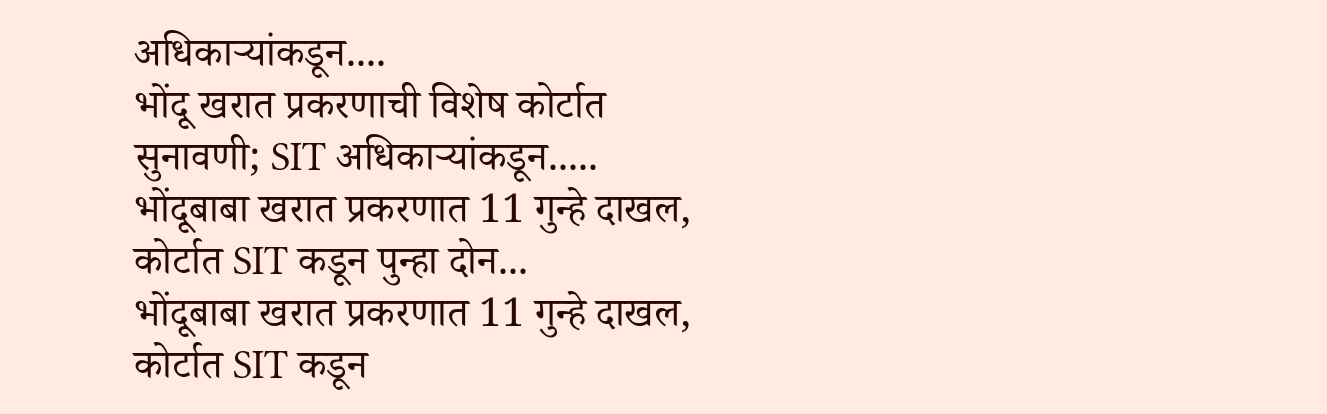अधिकाऱ्यांकडून....
भोंदू खरात प्रकरणाची विशेष कोर्टात सुनावणी; SIT अधिकाऱ्यांकडून.....
भोंदूबाबा खरात प्रकरणात 11 गुन्हे दाखल, कोर्टात SIT कडून पुन्हा दोन...
भोंदूबाबा खरात प्रकरणात 11 गुन्हे दाखल, कोर्टात SIT कडून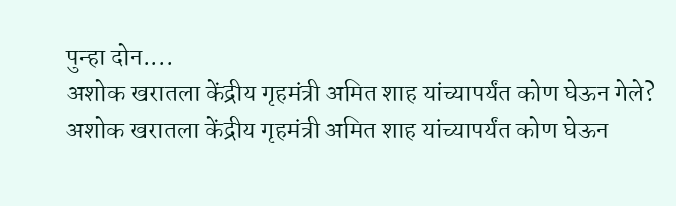पुन्हा दोन....
अशोक खरातला केंद्रीय गृहमंत्री अमित शाह यांच्यापर्यंत कोण घेऊन गेले?
अशोक खरातला केंद्रीय गृहमंत्री अमित शाह यांच्यापर्यंत कोण घेऊन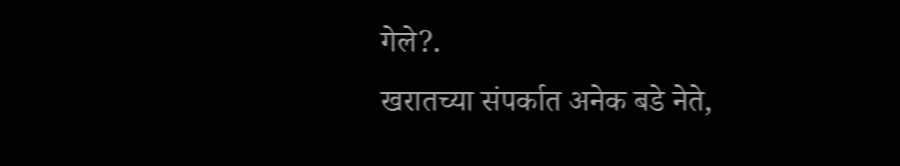गेले?.
खरातच्या संपर्कात अनेक बडे नेते,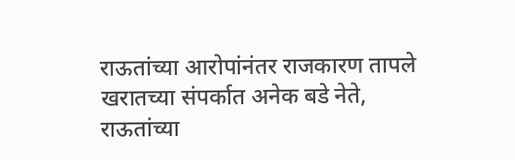राऊतांच्या आरोपांनंतर राजकारण तापले
खरातच्या संपर्कात अनेक बडे नेते, राऊतांच्या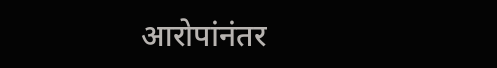आरोपांनंतर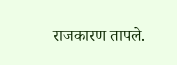राजकारण तापले.